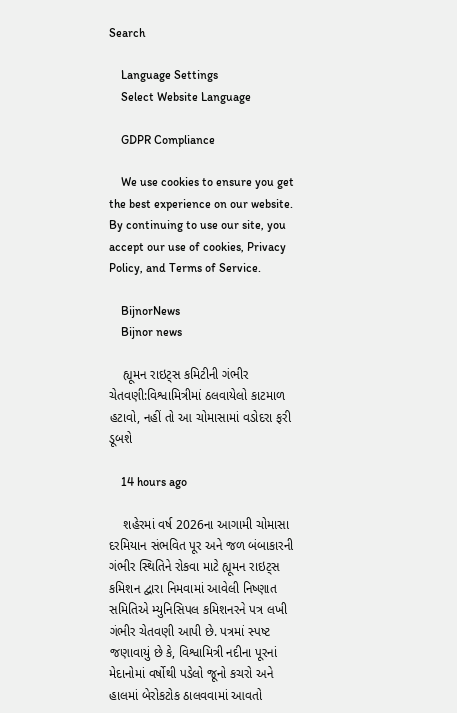Search

    Language Settings
    Select Website Language

    GDPR Compliance

    We use cookies to ensure you get the best experience on our website. By continuing to use our site, you accept our use of cookies, Privacy Policy, and Terms of Service.

    BijnorNews
    Bijnor news

    હ્યૂમન રાઇટ્સ કમિટીની ગંભીર ચેતવણી:વિશ્વામિત્રીમાં ઠલવાયેલો કાટમાળ હટાવો, નહીં તો આ ચોમાસામાં વડોદરા ફરી ડૂબશે

    14 hours ago

    શહેરમાં વર્ષ 2026ના આગામી ચોમાસા દરમિયાન સંભવિત પૂર અને જળ બંબાકારની ગંભીર સ્થિતિને રોકવા માટે હ્યૂમન રાઇટ્સ કમિશન દ્વારા નિમવામાં આવેલી નિષ્ણાત સમિતિએ મ્યુનિસિપલ કમિશનરને પત્ર લખી ગંભીર ચેતવણી આપી છે. પત્રમાં સ્પષ્ટ જણાવાયું છે કે, વિશ્વામિત્રી નદીના પૂરનાં મેદાનોમાં વર્ષોથી પડેલો જૂનો કચરો અને હાલમાં બેરોકટોક ઠાલવવામાં આવતો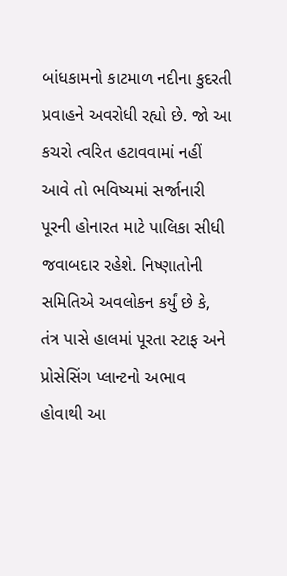બાંધકામનો કાટમાળ નદીના કુદરતી પ્રવાહને અવરોધી રહ્યો છે. જો આ કચરો ત્વરિત હટાવવામાં નહીં આવે તો ભવિષ્યમાં સર્જાનારી પૂરની હોનારત માટે પાલિકા સીધી જવાબદાર રહેશે. નિષ્ણાતોની સમિતિએ અવલોકન કર્યું છે કે, તંત્ર પાસે હાલમાં પૂરતા સ્ટાફ અને પ્રોસેસિંગ પ્લાન્ટનો અભાવ હોવાથી આ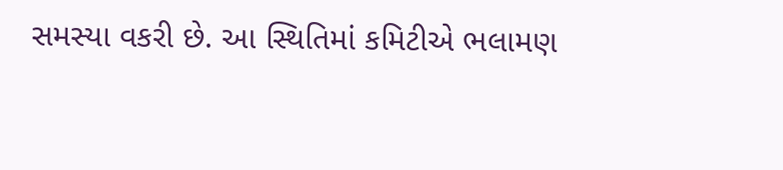સમસ્યા વકરી છે. આ સ્થિતિમાં કમિટીએ ભલામણ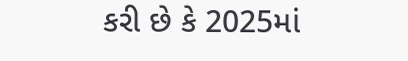કરી છે કે 2025માં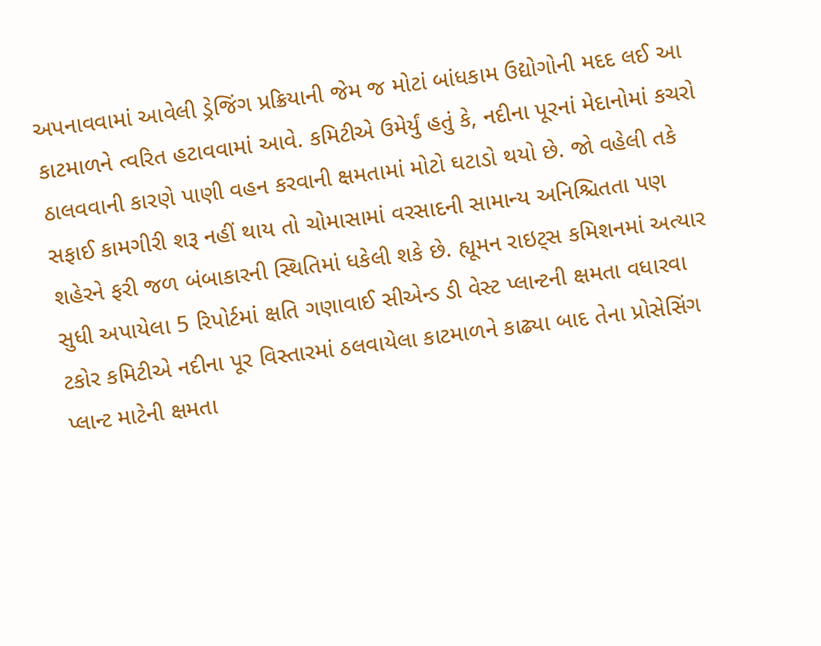અપનાવવામાં આવેલી ડ્રેજિંગ પ્રક્રિયાની જેમ જ મોટાં બાંધકામ ઉદ્યોગોની મદદ લઈ આ કાટમાળને ત્વરિત હટાવવામાં આવે. કમિટીએ ઉમેર્યું હતું કે, નદીના પૂરનાં મેદાનોમાં કચરો ઠાલવવાની કારણે પાણી વહન કરવાની ક્ષમતામાં મોટો ઘટાડો થયો છે. જો વહેલી તકે સફાઈ કામગીરી શરૂ નહીં થાય તો ચોમાસામાં વરસાદની સામાન્ય અનિશ્ચિતતા પણ શહેરને ફરી જળ બંબાકારની સ્થિતિમાં ધકેલી શકે છે. હ્યૂમન રાઇટ્સ કમિશનમાં અત્યાર સુધી અપાયેલા 5 રિપોર્ટમાં ક્ષતિ ગણાવાઈ સીએન્ડ ડી વેસ્ટ પ્લાન્ટની ક્ષમતા વધારવા ટકોર કમિટીએ નદીના પૂર વિસ્તારમાં ઠલવાયેલા કાટમાળને કાઢ્યા બાદ તેના પ્રોસેસિંગ પ્લાન્ટ માટેની ક્ષમતા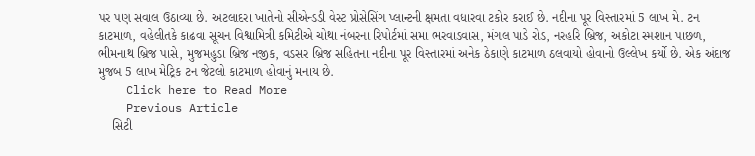પર પણ સવાલ ઉઠાવ્યા છે. અટલાદરા ખાતેનો સીએન્ડડી વેસ્ટ પ્રોસેસિંગ પ્લાન્ટની ક્ષમતા વધારવા ટકોર કરાઈ છે. નદીના પૂર વિસ્તારમાં 5 લાખ મે. ટન કાટમાળ, વહેલીતકે કાઢવા સૂચન વિશ્વામિત્રી કમિટીએ ચોથા નંબરના રિપોર્ટમાં સમા ભરવાડવાસ, મંગલ પાડે રોડ, નરહરિ બ્રિજ, અકોટા સ્મશાન પાછળ, ભીમનાથ બ્રિજ પાસે, મુજમહુડા બ્રિજ નજીક, વડસર બ્રિજ સહિતના નદીના પૂર વિસ્તારમાં અનેક ઠેકાણે કાટમાળ ઠલવાયો હોવાનો ઉલ્લેખ કર્યો છે. એક અંદાજ મુજબ 5 લાખ મેટ્રિક ટન જેટલો કાટમાળ હોવાનું મનાય છે.
    Click here to Read More
    Previous Article
    સિટી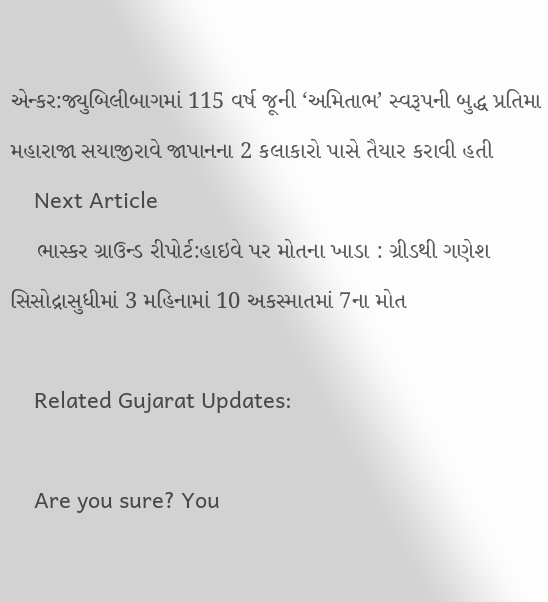એન્કર:જ્યુબિલીબાગમાં 115 વર્ષ જૂની ‘અમિતાભ’ સ્વરૂપની બુદ્ધ પ્રતિમા મહારાજા સયાજીરાવે જાપાનના 2 કલાકારો પાસે તૈયાર કરાવી હતી
    Next Article
    ભાસ્કર ગ્રાઉન્ડ રીપોર્ટ:હાઇવે પર મોતના ખાડા : ગ્રીડથી ગણેશ સિસોદ્રાસુધીમાં 3 મહિનામાં 10 અકસ્માતમાં 7ના મોત

    Related Gujarat Updates:

    Are you sure? You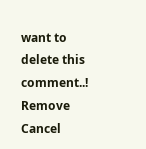want to delete this comment..! Remove Cancel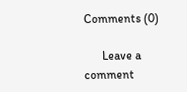Comments (0)

      Leave a comment